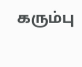கரும்பு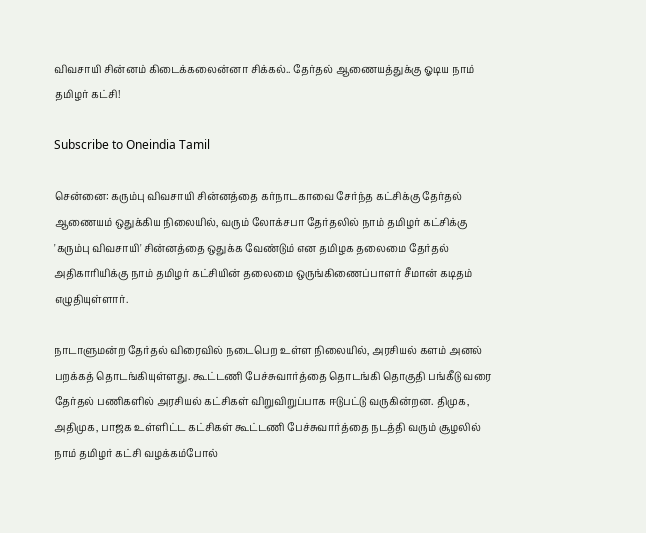விவசாயி சின்னம் கிடைக்கலைன்னா சிக்கல்.. தேர்தல் ஆணையத்துக்கு ஓடிய நாம் தமிழர் கட்சி!

Subscribe to Oneindia Tamil

சென்னை: கரும்பு விவசாயி சின்னத்தை கர்நாடகாவை சேர்ந்த கட்சிக்கு தேர்தல் ஆணையம் ஒதுக்கிய நிலையில், வரும் லோக்சபா தேர்தலில் நாம் தமிழர் கட்சிக்கு 'கரும்பு விவசாயி' சின்னத்தை ஒதுக்க வேண்டும் என தமிழக தலைமை தேர்தல் அதிகாரியிக்கு நாம் தமிழர் கட்சியின் தலைமை ஒருங்கிணைப்பாளர் சீமான் கடிதம் எழுதியுள்ளார்.

நாடாளுமன்ற தேர்தல் விரைவில் நடைபெற உள்ள நிலையில், அரசியல் களம் அனல் பறக்கத் தொடங்கியுள்ளது. கூட்டணி பேச்சுவார்த்தை தொடங்கி தொகுதி பங்கீடு வரை தேர்தல் பணிகளில் அரசியல் கட்சிகள் விறுவிறுப்பாக ஈடுபட்டு வருகின்றன. திமுக, அதிமுக, பாஜக உள்ளிட்ட கட்சிகள் கூட்டணி பேச்சுவார்த்தை நடத்தி வரும் சூழலில் நாம் தமிழர் கட்சி வழக்கம்போல்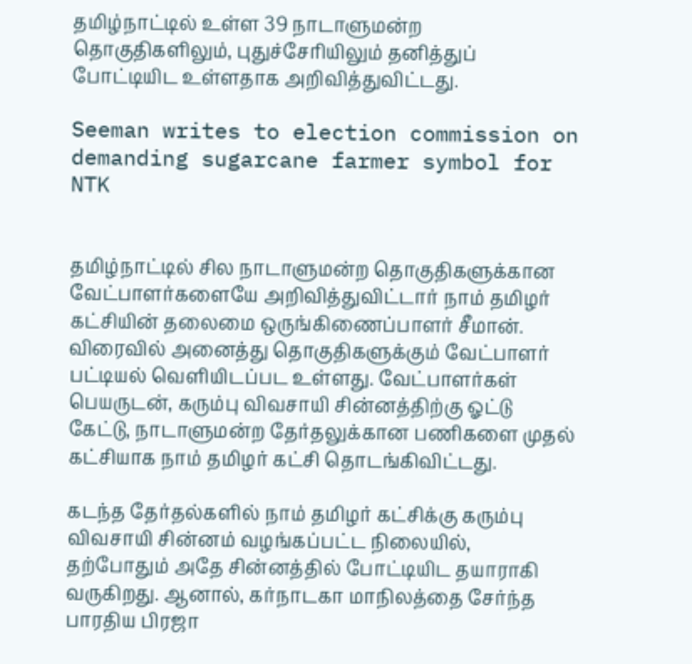தமிழ்நாட்டில் உள்ள 39 நாடாளுமன்ற தொகுதிகளிலும், புதுச்சேரியிலும் தனித்துப் போட்டியிட உள்ளதாக அறிவித்துவிட்டது.

Seeman writes to election commission on demanding sugarcane farmer symbol for NTK


தமிழ்நாட்டில் சில நாடாளுமன்ற தொகுதிகளுக்கான வேட்பாளர்களையே அறிவித்துவிட்டார் நாம் தமிழர் கட்சியின் தலைமை ஒருங்கிணைப்பாளர் சீமான். விரைவில் அனைத்து தொகுதிகளுக்கும் வேட்பாளர் பட்டியல் வெளியிடப்பட உள்ளது. வேட்பாளர்கள் பெயருடன், கரும்பு விவசாயி சின்னத்திற்கு ஓட்டு கேட்டு, நாடாளுமன்ற தேர்தலுக்கான பணிகளை முதல் கட்சியாக நாம் தமிழர் கட்சி தொடங்கிவிட்டது.

கடந்த தேர்தல்களில் நாம் தமிழர் கட்சிக்கு கரும்பு விவசாயி சின்னம் வழங்கப்பட்ட நிலையில், தற்போதும் அதே சின்னத்தில் போட்டியிட தயாராகி வருகிறது. ஆனால், கர்நாடகா மாநிலத்தை சேர்ந்த பாரதிய பிரஜா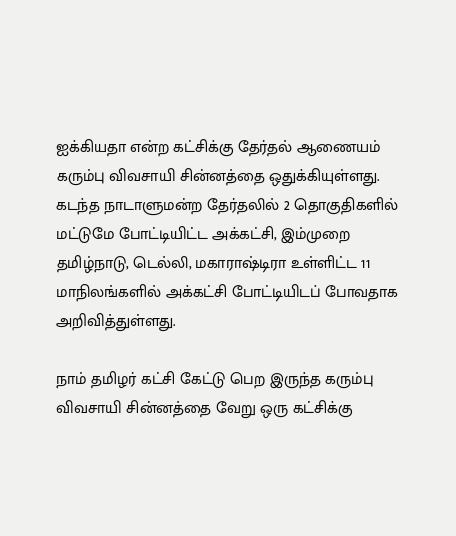ஐக்கியதா என்ற கட்சிக்கு தேர்தல் ஆணையம் கரும்பு விவசாயி சின்னத்தை ஒதுக்கியுள்ளது. கடந்த நாடாளுமன்ற தேர்தலில் 2 தொகுதிகளில் மட்டுமே போட்டியிட்ட அக்கட்சி, இம்முறை தமிழ்நாடு, டெல்லி, மகாராஷ்டிரா உள்ளிட்ட 11 மாநிலங்களில் அக்கட்சி போட்டியிடப் போவதாக அறிவித்துள்ளது.

நாம் தமிழர் கட்சி கேட்டு பெற இருந்த கரும்பு விவசாயி சின்னத்தை வேறு ஒரு கட்சிக்கு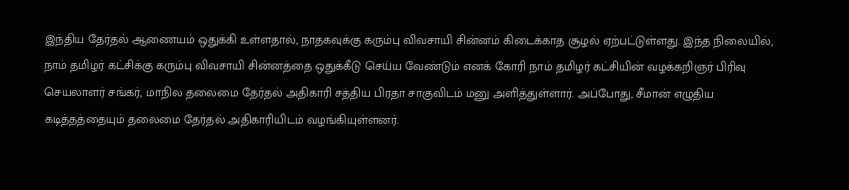இந்திய தேர்தல் ஆணையம் ஒதுக்கி உள்ளதால், நாதகவுக்கு கரும்பு விவசாயி சின்னம் கிடைக்காத சூழல் ஏற்பட்டுள்ளது. இந்த நிலையில், நாம் தமிழர் கட்சிக்கு கரும்பு விவசாயி சின்னத்தை ஒதுக்கீடு செய்ய வேண்டும் எனக் கோரி நாம் தமிழர் கட்சியின் வழக்கறிஞர் பிரிவு செயலாளர் சங்கர், மாநில தலைமை தேர்தல் அதிகாரி சத்திய பிரதா சாகுவிடம் மனு அளித்துள்ளார். அப்போது, சீமான் எழுதிய கடித்தத்தையும் தலைமை தேர்தல் அதிகாரியிடம் வழங்கியுள்ளனர்.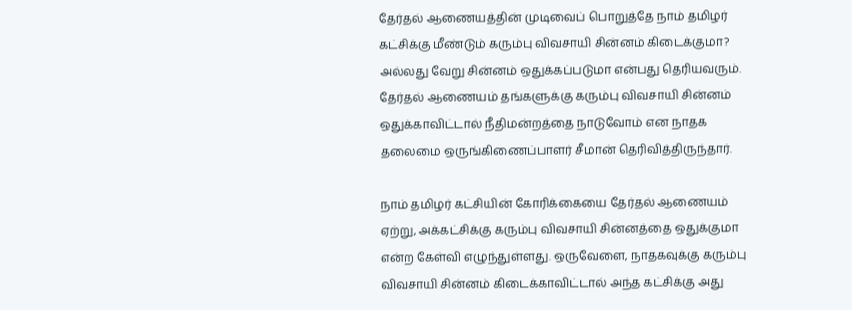தேர்தல் ஆணையத்தின் முடிவைப் பொறுத்தே நாம் தமிழர் கட்சிக்கு மீண்டும் கரும்பு விவசாயி சின்னம் கிடைக்குமா? அல்லது வேறு சின்னம் ஒதுக்கப்படுமா என்பது தெரியவரும். தேர்தல் ஆணையம் தங்களுக்கு கரும்பு விவசாயி சின்னம் ஒதுக்காவிட்டால் நீதிமன்றத்தை நாடுவோம் என நாதக தலைமை ஒருங்கிணைப்பாளர் சீமான் தெரிவித்திருந்தார்.

நாம் தமிழர் கட்சியின் கோரிக்கையை தேர்தல் ஆணையம் ஏற்று, அக்கட்சிக்கு கரும்பு விவசாயி சின்னத்தை ஒதுக்குமா என்ற கேள்வி எழுந்துள்ளது. ஒருவேளை, நாதகவுக்கு கரும்பு விவசாயி சின்னம் கிடைக்காவிட்டால் அந்த கட்சிக்கு அது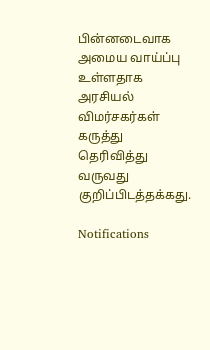பின்னடைவாக அமைய வாய்ப்பு உள்ளதாக அரசியல் விமர்சகர்கள் கருத்து தெரிவித்து வருவது குறிப்பிடத்தக்கது.

Notifications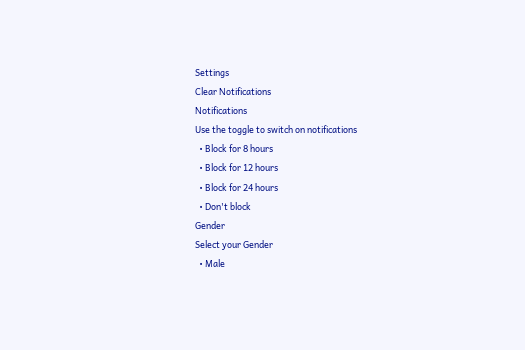Settings
Clear Notifications
Notifications
Use the toggle to switch on notifications
  • Block for 8 hours
  • Block for 12 hours
  • Block for 24 hours
  • Don't block
Gender
Select your Gender
  • Male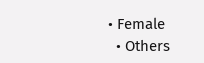• Female
  • Others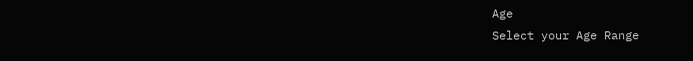Age
Select your Age Range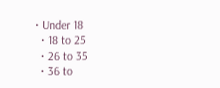• Under 18
  • 18 to 25
  • 26 to 35
  • 36 to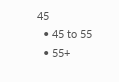45
  • 45 to 55
  • 55+